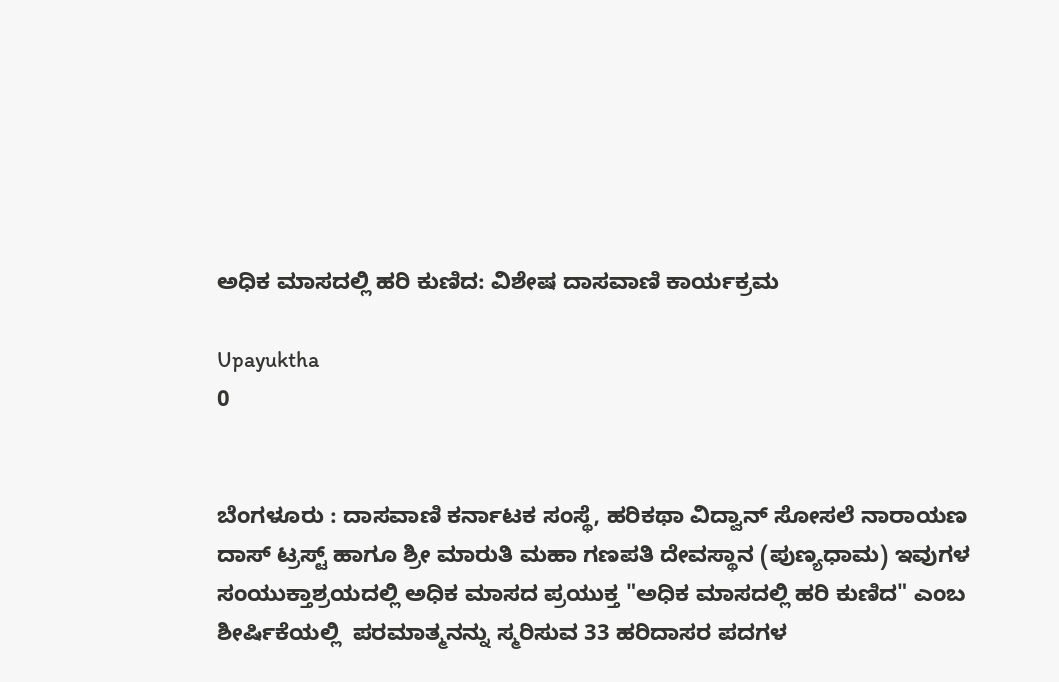ಅಧಿಕ ಮಾಸದಲ್ಲಿ ಹರಿ ಕುಣಿದ: ವಿಶೇಷ ದಾಸವಾಣಿ ಕಾರ್ಯಕ್ರಮ

Upayuktha
0


ಬೆಂಗಳೂರು : ದಾಸವಾಣಿ ಕರ್ನಾಟಕ ಸಂಸ್ಥೆ, ಹರಿಕಥಾ ವಿದ್ವಾನ್ ಸೋಸಲೆ ನಾರಾಯಣ ದಾಸ್ ಟ್ರಸ್ಟ್ ಹಾಗೂ ಶ್ರೀ ಮಾರುತಿ ಮಹಾ ಗಣಪತಿ ದೇವಸ್ಥಾನ (ಪುಣ್ಯಧಾಮ) ಇವುಗಳ ಸಂಯುಕ್ತಾಶ್ರಯದಲ್ಲಿ ಅಧಿಕ ಮಾಸದ ಪ್ರಯುಕ್ತ "ಅಧಿಕ ಮಾಸದಲ್ಲಿ ಹರಿ ಕುಣಿದ" ಎಂಬ ಶೀರ್ಷಿಕೆಯಲ್ಲಿ  ಪರಮಾತ್ಮನನ್ನು ಸ್ಮರಿಸುವ 33 ಹರಿದಾಸರ ಪದಗಳ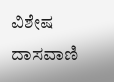ವಿಶೇಷ ದಾಸವಾಣಿ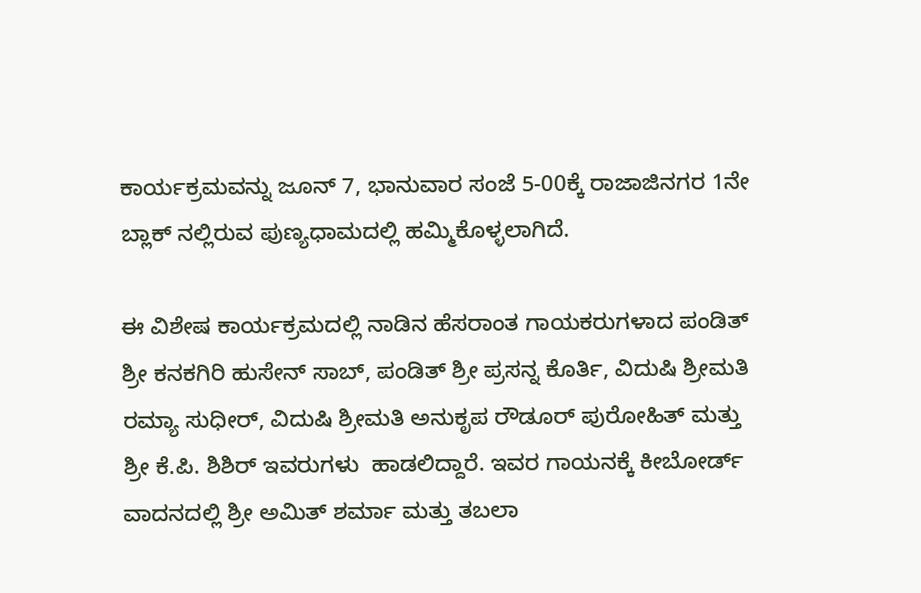ಕಾರ್ಯಕ್ರಮವನ್ನು ಜೂನ್ 7, ಭಾನುವಾರ ಸಂಜೆ 5-00ಕ್ಕೆ ರಾಜಾಜಿನಗರ 1ನೇ ಬ್ಲಾಕ್ ನಲ್ಲಿರುವ ಪುಣ್ಯಧಾಮದಲ್ಲಿ ಹಮ್ಮಿಕೊಳ್ಳಲಾಗಿದೆ.

ಈ ವಿಶೇಷ ಕಾರ್ಯಕ್ರಮದಲ್ಲಿ ನಾಡಿನ ಹೆಸರಾಂತ ಗಾಯಕರುಗಳಾದ ಪಂಡಿತ್ ಶ್ರೀ ಕನಕಗಿರಿ ಹುಸೇನ್ ಸಾಬ್, ಪಂಡಿತ್ ಶ್ರೀ ಪ್ರಸನ್ನ ಕೊರ್ತಿ, ವಿದುಷಿ ಶ್ರೀಮತಿ ರಮ್ಯಾ ಸುಧೀರ್, ವಿದುಷಿ ಶ್ರೀಮತಿ ಅನುಕೃಪ ರೌಡೂರ್ ಪುರೋಹಿತ್ ಮತ್ತು ಶ್ರೀ ಕೆ.ಪಿ. ಶಿಶಿರ್ ಇವರುಗಳು  ಹಾಡಲಿದ್ದಾರೆ. ಇವರ ಗಾಯನಕ್ಕೆ ಕೀಬೋರ್ಡ್ ವಾದನದಲ್ಲಿ ಶ್ರೀ ಅಮಿತ್ ಶರ್ಮಾ ಮತ್ತು ತಬಲಾ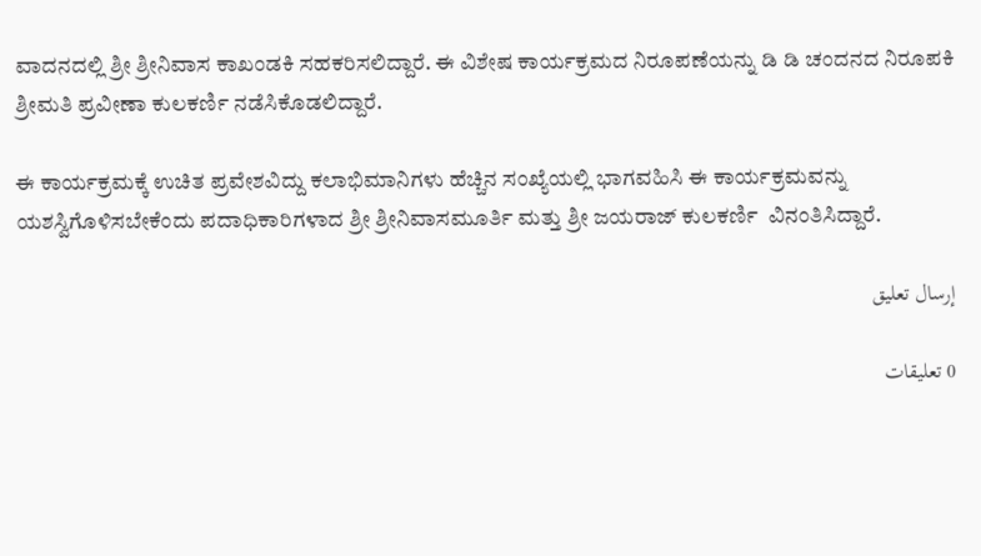ವಾದನದಲ್ಲಿ ಶ್ರೀ ಶ್ರೀನಿವಾಸ ಕಾಖಂಡಕಿ ಸಹಕರಿಸಲಿದ್ದಾರೆ. ಈ ವಿಶೇಷ ಕಾರ್ಯಕ್ರಮದ ನಿರೂಪಣೆಯನ್ನು ಡಿ ಡಿ ಚಂದನದ ನಿರೂಪಕಿ ಶ್ರೀಮತಿ ಪ್ರವೀಣಾ ಕುಲಕರ್ಣಿ ನಡೆಸಿಕೊಡಲಿದ್ದಾರೆ.

ಈ ಕಾರ್ಯಕ್ರಮಕ್ಕೆ ಉಚಿತ ಪ್ರವೇಶವಿದ್ದು ಕಲಾಭಿಮಾನಿಗಳು ಹೆಚ್ಚಿನ ಸಂಖ್ಯೆಯಲ್ಲಿ ಭಾಗವಹಿಸಿ ಈ ಕಾರ್ಯಕ್ರಮವನ್ನು ಯಶಸ್ವಿಗೊಳಿಸಬೇಕೆಂದು ಪದಾಧಿಕಾರಿಗಳಾದ ಶ್ರೀ ಶ್ರೀನಿವಾಸಮೂರ್ತಿ ಮತ್ತು ಶ್ರೀ ಜಯರಾಜ್ ಕುಲಕರ್ಣಿ  ವಿನಂತಿಸಿದ್ದಾರೆ.

إرسال تعليق

0 تعليقات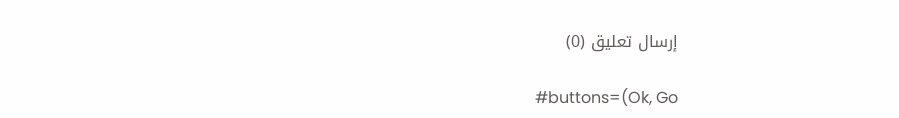إرسال تعليق (0)

#buttons=(Ok, Go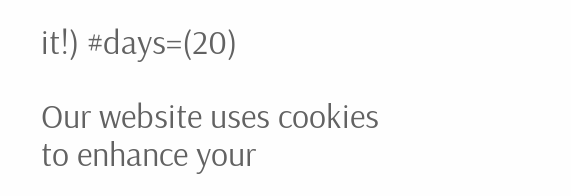it!) #days=(20)

Our website uses cookies to enhance your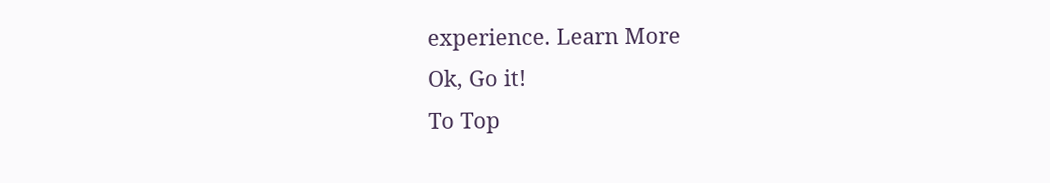experience. Learn More
Ok, Go it!
To Top